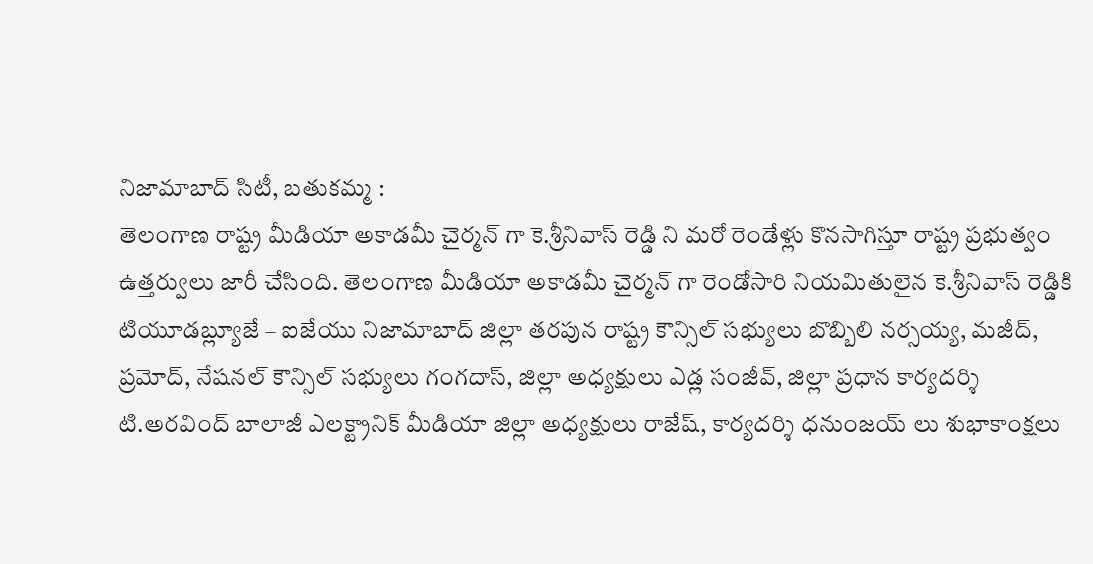నిజామాబాద్ సిటీ, బతుకమ్మ :
తెలంగాణ రాష్ట్ర మీడియా అకాడమీ చైర్మన్ గా కె.శ్రీనివాస్ రెడ్డి ని మరో రెండేళ్లు కొనసాగిస్తూ రాష్ట్ర ప్రభుత్వం ఉత్తర్వులు జారీ చేసింది. తెలంగాణ మీడియా అకాడమీ చైర్మన్ గా రెండోసారి నియమితులైన కె.శ్రీనివాస్ రెడ్డికి టియూడబ్ల్యూజే – ఐజేయు నిజామాబాద్ జిల్లా తరపున రాష్ట్ర కౌన్సిల్ సభ్యులు బొబ్బిలి నర్సయ్య, మజీద్, ప్రమోద్, నేషనల్ కౌన్సిల్ సభ్యులు గంగదాస్, జిల్లా అధ్యక్షులు ఎడ్ల సంజీవ్, జిల్లా ప్రధాన కార్యదర్శి టి.అరవింద్ బాలాజీ ఎలక్ట్రానిక్ మీడియా జిల్లా అధ్యక్షులు రాజేష్, కార్యదర్శి ధనుంజయ్ లు శుభాకాంక్షలు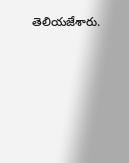తెలియజేశారు.